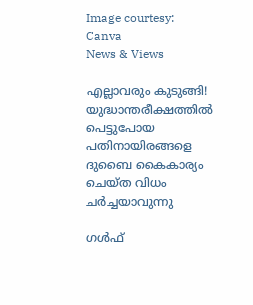Image courtesy: Canva
News & Views

എല്ലാവരും കുടുങ്ങി! യുദ്ധാന്തരീക്ഷത്തില്‍ പെട്ടുപോയ പതിനായിരങ്ങളെ ദുബൈ കൈകാര്യം ചെയ്ത വിധം ചര്‍ച്ചയാവുന്നു

ഗള്‍ഫ്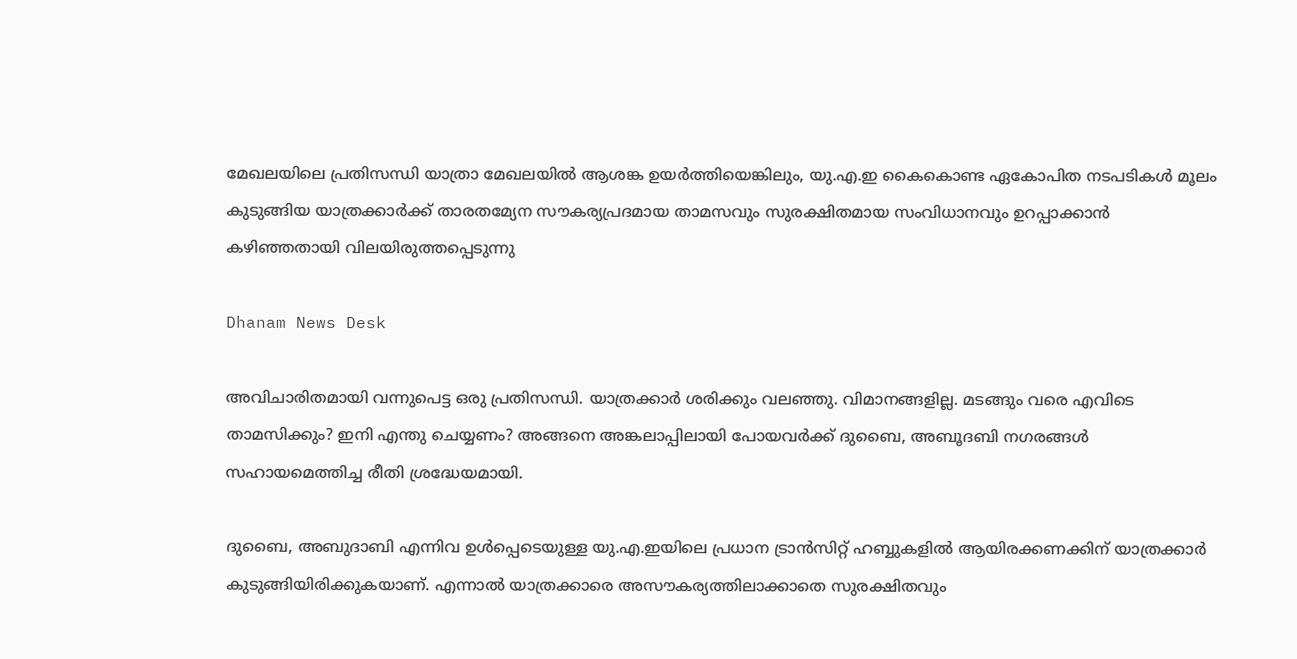മേഖലയിലെ പ്രതിസന്ധി യാത്രാ മേഖലയില്‍ ആശങ്ക ഉയര്‍ത്തിയെങ്കിലും, യു.എ.ഇ കൈകൊണ്ട ഏകോപിത നടപടികള്‍ മൂലം കുടുങ്ങിയ യാത്രക്കാര്‍ക്ക് താരതമ്യേന സൗകര്യപ്രദമായ താമസവും സുരക്ഷിതമായ സംവിധാനവും ഉറപ്പാക്കാന്‍ കഴിഞ്ഞതായി വിലയിരുത്തപ്പെടുന്നു

Dhanam News Desk

അവിചാരിതമായി വന്നുപെട്ട ഒരു പ്രതിസന്ധി. യാത്രക്കാര്‍ ശരിക്കും വലഞ്ഞു. വിമാനങ്ങളില്ല. മടങ്ങും വരെ എവിടെ താമസിക്കും? ഇനി എന്തു ചെയ്യണം? അങ്ങനെ അങ്കലാപ്പിലായി പോയവര്‍ക്ക് ദുബൈ, അബൂദബി നഗരങ്ങള്‍ സഹായമെത്തിച്ച രീതി ശ്രദ്ധേയമായി.

ദുബൈ, അബുദാബി എന്നിവ ഉള്‍പ്പെടെയുള്ള യു.എ.ഇയിലെ പ്രധാന ട്രാന്‍സിറ്റ് ഹബ്ബുകളില്‍ ആയിരക്കണക്കിന് യാത്രക്കാര്‍ കുടുങ്ങിയിരിക്കുകയാണ്. എന്നാല്‍ യാത്രക്കാരെ അസൗകര്യത്തിലാക്കാതെ സുരക്ഷിതവും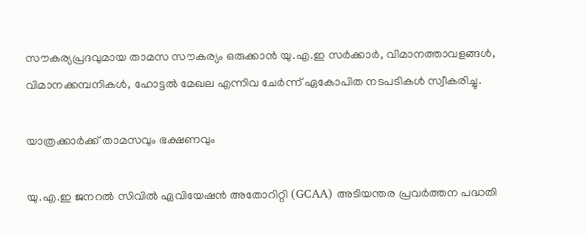സൗകര്യപ്രദവുമായ താമസ സൗകര്യം ഒരുക്കാന്‍ യു.എ.ഇ സര്‍ക്കാര്‍, വിമാനത്താവളങ്ങള്‍, വിമാനക്കമ്പനികള്‍, ഹോട്ടല്‍ മേഖല എന്നിവ ചേര്‍ന്ന് ഏകോപിത നടപടികള്‍ സ്വീകരിച്ചു.

യാത്രക്കാര്‍ക്ക് താമസവും ഭക്ഷണവും

യു.എ.ഇ ജനറല്‍ സിവില്‍ ഏവിയേഷന്‍ അതോറിറ്റി (GCAA) അടിയന്തര പ്രവര്‍ത്തന പദ്ധതി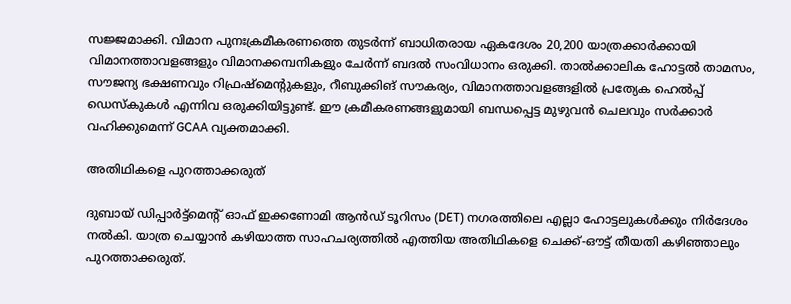സജ്ജമാക്കി. വിമാന പുനഃക്രമീകരണത്തെ തുടര്‍ന്ന് ബാധിതരായ ഏകദേശം 20,200 യാത്രക്കാര്‍ക്കായി വിമാനത്താവളങ്ങളും വിമാനക്കമ്പനികളും ചേര്‍ന്ന് ബദല്‍ സംവിധാനം ഒരുക്കി. താല്‍ക്കാലിക ഹോട്ടല്‍ താമസം, സൗജന്യ ഭക്ഷണവും റിഫ്രഷ്‌മെന്റുകളും, റീബുക്കിങ് സൗകര്യം, വിമാനത്താവളങ്ങളില്‍ പ്രത്യേക ഹെല്‍പ്പ് ഡെസ്‌കുകള്‍ എന്നിവ ഒരുക്കിയിട്ടുണ്ട്. ഈ ക്രമീകരണങ്ങളുമായി ബന്ധപ്പെട്ട മുഴുവന്‍ ചെലവും സര്‍ക്കാര്‍ വഹിക്കുമെന്ന് GCAA വ്യക്തമാക്കി.

അതിഥികളെ പുറത്താക്കരുത്

ദുബായ് ഡിപ്പാര്‍ട്ട്മെന്റ് ഓഫ് ഇക്കണോമി ആന്‍ഡ് ടൂറിസം (DET) നഗരത്തിലെ എല്ലാ ഹോട്ടലുകള്‍ക്കും നിര്‍ദേശം നല്‍കി. യാത്ര ചെയ്യാന്‍ കഴിയാത്ത സാഹചര്യത്തില്‍ എത്തിയ അതിഥികളെ ചെക്ക്-ഔട്ട് തീയതി കഴിഞ്ഞാലും പുറത്താക്കരുത്.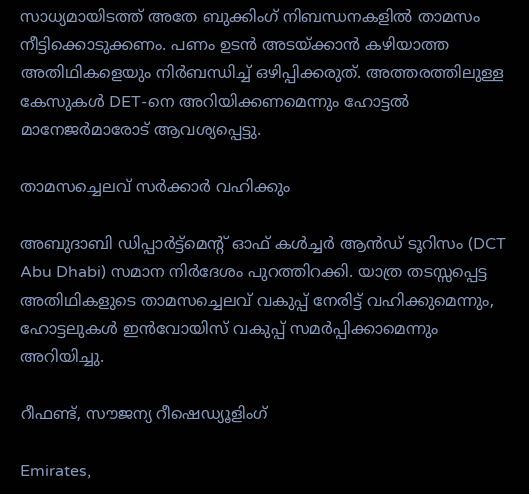സാധ്യമായിടത്ത് അതേ ബുക്കിംഗ് നിബന്ധനകളില്‍ താമസം നീട്ടിക്കൊടുക്കണം. പണം ഉടന്‍ അടയ്ക്കാന്‍ കഴിയാത്ത അതിഥികളെയും നിര്‍ബന്ധിച്ച് ഒഴിപ്പിക്കരുത്. അത്തരത്തിലുള്ള കേസുകള്‍ DET-നെ അറിയിക്കണമെന്നും ഹോട്ടല്‍ മാനേജര്‍മാരോട് ആവശ്യപ്പെട്ടു.

താമസച്ചെലവ് സര്‍ക്കാര്‍ വഹിക്കും

അബുദാബി ഡിപ്പാര്‍ട്ട്മെന്റ് ഓഫ് കള്‍ച്ചര്‍ ആന്‍ഡ് ടൂറിസം (DCT Abu Dhabi) സമാന നിര്‍ദേശം പുറത്തിറക്കി. യാത്ര തടസ്സപ്പെട്ട അതിഥികളുടെ താമസച്ചെലവ് വകുപ്പ് നേരിട്ട് വഹിക്കുമെന്നും, ഹോട്ടലുകള്‍ ഇന്‍വോയിസ് വകുപ്പ് സമര്‍പ്പിക്കാമെന്നും അറിയിച്ചു.

റീഫണ്ട്, സൗജന്യ റീഷെഡ്യൂളിംഗ്

Emirates,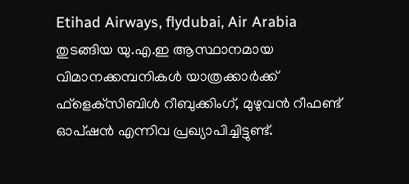Etihad Airways, flydubai, Air Arabia തുടങ്ങിയ യു.എ.ഇ ആസ്ഥാനമായ വിമാനക്കമ്പനികള്‍ യാത്രക്കാര്‍ക്ക് ഫ്‌ളെക്‌സിബിള്‍ റീബുക്കിംഗ്, മുഴുവന്‍ റീഫണ്ട് ഓപ്ഷന്‍ എന്നിവ പ്രഖ്യാപിച്ചിട്ടുണ്ട്.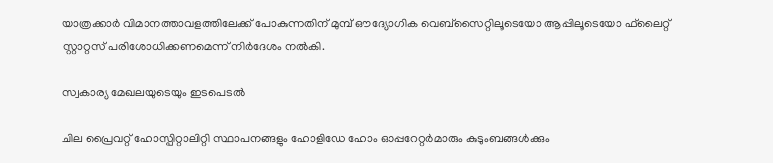യാത്രക്കാര്‍ വിമാനത്താവളത്തിലേക്ക് പോകുന്നതിന് മുമ്പ് ഔദ്യോഗിക വെബ്‌സൈറ്റിലൂടെയോ ആപ്പിലൂടെയോ ഫ്‌ലൈറ്റ് സ്റ്റാറ്റസ് പരിശോധിക്കണമെന്ന് നിര്‍ദേശം നല്‍കി.

സ്വകാര്യ മേഖലയുടെയും ഇടപെടല്‍

ചില പ്രൈവറ്റ് ഹോസ്പിറ്റാലിറ്റി സ്ഥാപനങ്ങളും ഹോളിഡേ ഹോം ഓപ്പറേറ്റര്‍മാരും കുടുംബങ്ങള്‍ക്കും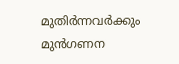മുതിര്‍ന്നവര്‍ക്കും മുന്‍ഗണന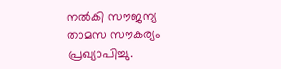നല്‍കി സൗജന്യ താമസ സൗകര്യം പ്രഖ്യാപിച്ചു.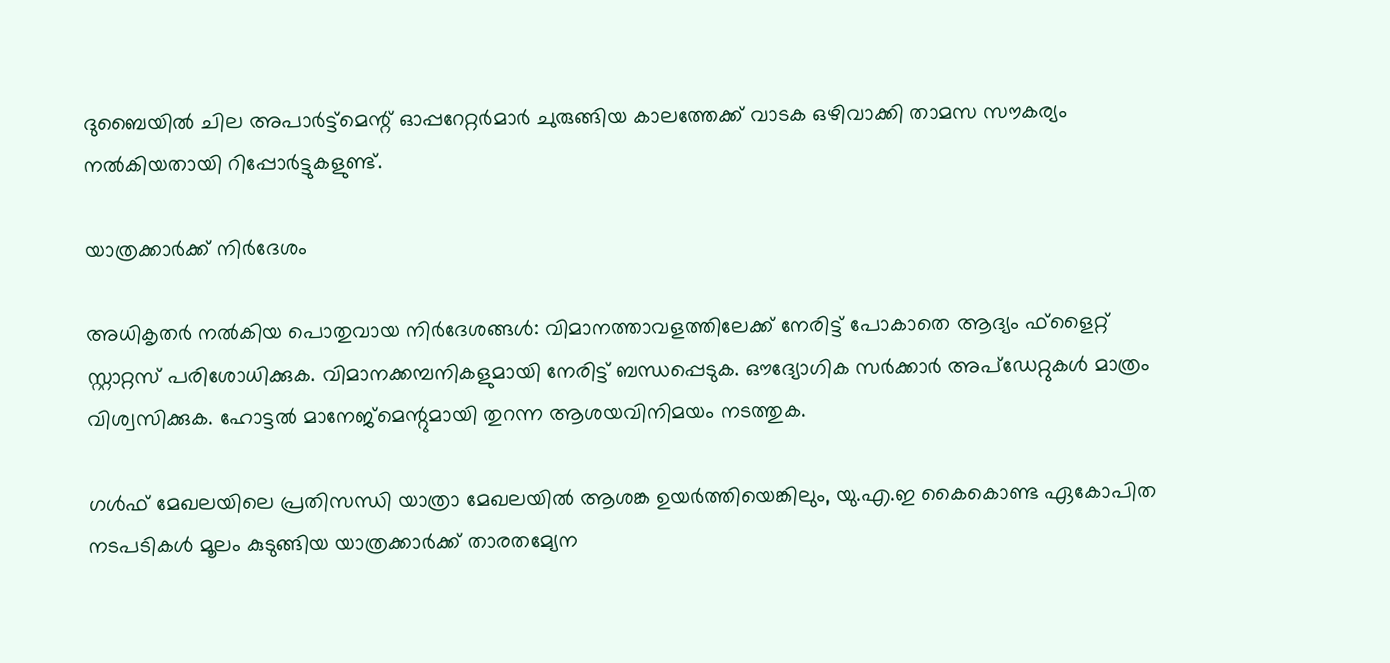ദുബൈയില്‍ ചില അപാര്‍ട്ട്മെന്റ് ഓപ്പറേറ്റര്‍മാര്‍ ചുരുങ്ങിയ കാലത്തേക്ക് വാടക ഒഴിവാക്കി താമസ സൗകര്യം നല്‍കിയതായി റിപ്പോര്‍ട്ടുകളുണ്ട്.

യാത്രക്കാര്‍ക്ക് നിര്‍ദേശം

അധികൃതര്‍ നല്‍കിയ പൊതുവായ നിര്‍ദേശങ്ങള്‍: വിമാനത്താവളത്തിലേക്ക് നേരിട്ട് പോകാതെ ആദ്യം ഫ്‌ളൈറ്റ് സ്റ്റാറ്റസ് പരിശോധിക്കുക. വിമാനക്കമ്പനികളുമായി നേരിട്ട് ബന്ധപ്പെടുക. ഔദ്യോഗിക സര്‍ക്കാര്‍ അപ്ഡേറ്റുകള്‍ മാത്രം വിശ്വസിക്കുക. ഹോട്ടല്‍ മാനേജ്‌മെന്റുമായി തുറന്ന ആശയവിനിമയം നടത്തുക.

ഗള്‍ഫ് മേഖലയിലെ പ്രതിസന്ധി യാത്രാ മേഖലയില്‍ ആശങ്ക ഉയര്‍ത്തിയെങ്കിലും, യു.എ.ഇ കൈകൊണ്ട ഏകോപിത നടപടികള്‍ മൂലം കുടുങ്ങിയ യാത്രക്കാര്‍ക്ക് താരതമ്യേന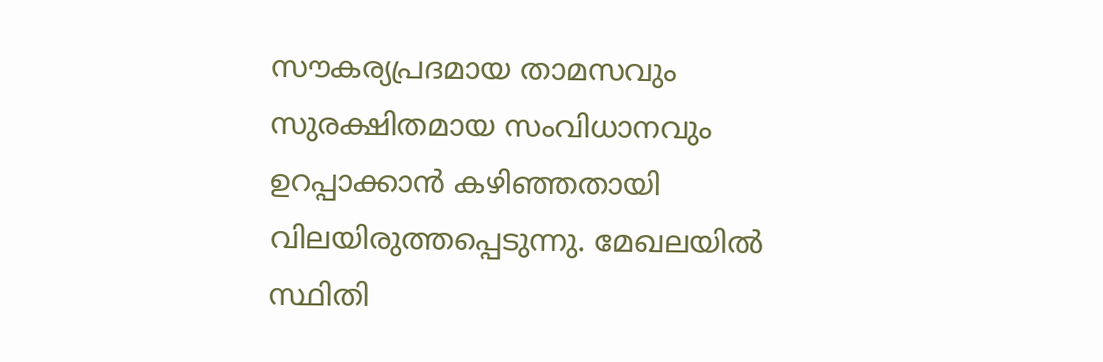സൗകര്യപ്രദമായ താമസവും സുരക്ഷിതമായ സംവിധാനവും ഉറപ്പാക്കാന്‍ കഴിഞ്ഞതായി വിലയിരുത്തപ്പെടുന്നു. മേഖലയില്‍ സ്ഥിതി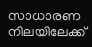സാധാരണ നിലയിലേക്ക്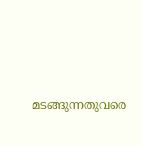മടങ്ങുന്നതുവരെ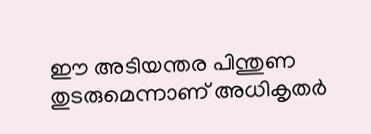ഈ അടിയന്തര പിന്തുണ തുടരുമെന്നാണ് അധികൃതര്‍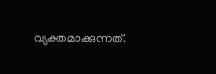വ്യക്തമാക്കുന്നത്.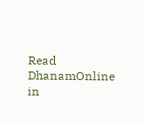Read DhanamOnline in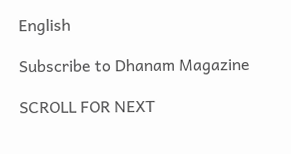English

Subscribe to Dhanam Magazine

SCROLL FOR NEXT